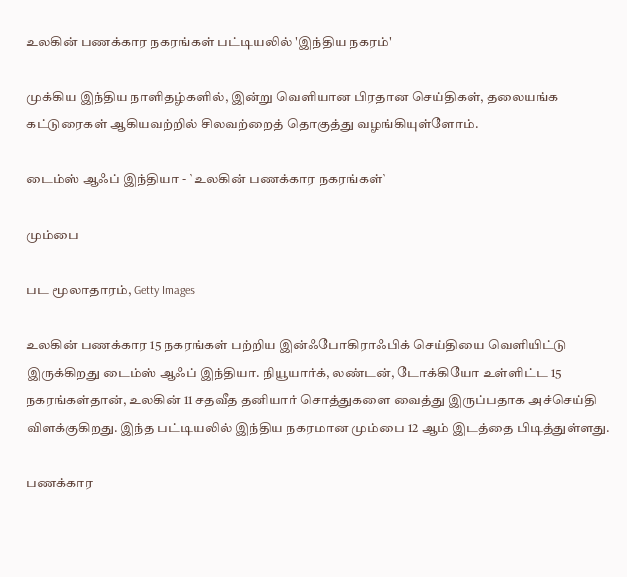உலகின் பணக்கார நகரங்கள் பட்டியலில் 'இந்திய நகரம்'

முக்கிய இந்திய நாளிதழ்களில், இன்று வெளியான பிரதான செய்திகள், தலையங்க கட்டுரைகள் ஆகியவற்றில் சிலவற்றைத் தொகுத்து வழங்கியுள்ளோம்.

டைம்ஸ் ஆஃப் இந்தியா - `உலகின் பணக்கார நகரங்கள்`

மும்பை

பட மூலாதாரம், Getty Images

உலகின் பணக்கார 15 நகரங்கள் பற்றிய இன்ஃபோகிராஃபிக் செய்தியை வெளியிட்டு இருக்கிறது டைம்ஸ் ஆஃப் இந்தியா. நியூயார்க், லண்டன், டோக்கியோ உள்ளிட்ட 15 நகரங்கள்தான், உலகின் 11 சதவீத தனியார் சொத்துகளை வைத்து இருப்பதாக அச்செய்தி விளக்குகிறது. இந்த பட்டியலில் இந்திய நகரமான மும்பை 12 ஆம் இடத்தை பிடித்துள்ளது.

பணக்கார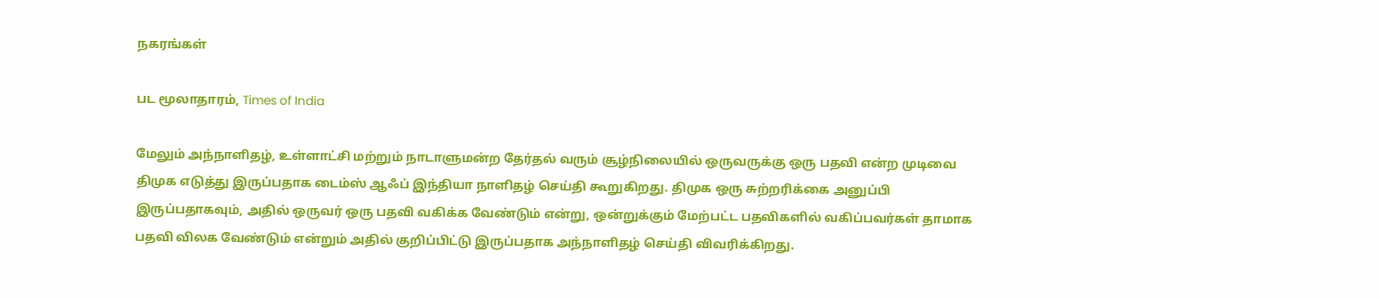நகரங்கள்

பட மூலாதாரம், Times of India

மேலும் அந்நாளிதழ், உள்ளாட்சி மற்றும் நாடாளுமன்ற தேர்தல் வரும் சூழ்நிலையில் ஒருவருக்கு ஒரு பதவி என்ற முடிவை திமுக எடுத்து இருப்பதாக டைம்ஸ் ஆஃப் இந்தியா நாளிதழ் செய்தி கூறுகிறது. திமுக ஒரு சுற்றரிக்கை அனுப்பி இருப்பதாகவும், அதில் ஒருவர் ஒரு பதவி வகிக்க வேண்டும் என்று, ஒன்றுக்கும் மேற்பட்ட பதவிகளில் வகிப்பவர்கள் தாமாக பதவி விலக வேண்டும் என்றும் அதில் குறிப்பிட்டு இருப்பதாக அந்நாளிதழ் செய்தி விவரிக்கிறது.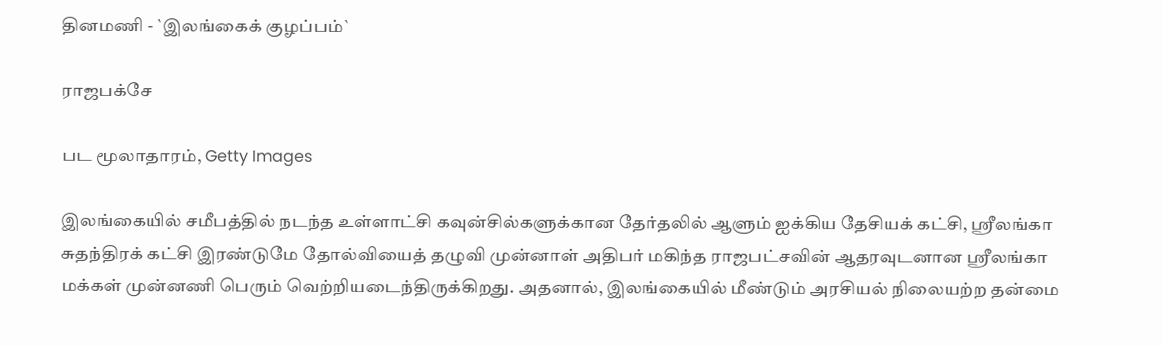தினமணி - `இலங்கைக் குழப்பம்`

ராஜபக்சே

பட மூலாதாரம், Getty Images

இலங்கையில் சமீபத்தில் நடந்த உள்ளாட்சி கவுன்சில்களுக்கான தேர்தலில் ஆளும் ஐக்கிய தேசியக் கட்சி, ஸ்ரீலங்கா சுதந்திரக் கட்சி இரண்டுமே தோல்வியைத் தழுவி முன்னாள் அதிபர் மகிந்த ராஜபட்சவின் ஆதரவுடனான ஸ்ரீலங்கா மக்கள் முன்னணி பெரும் வெற்றியடைந்திருக்கிறது. அதனால், இலங்கையில் மீண்டும் அரசியல் நிலையற்ற தன்மை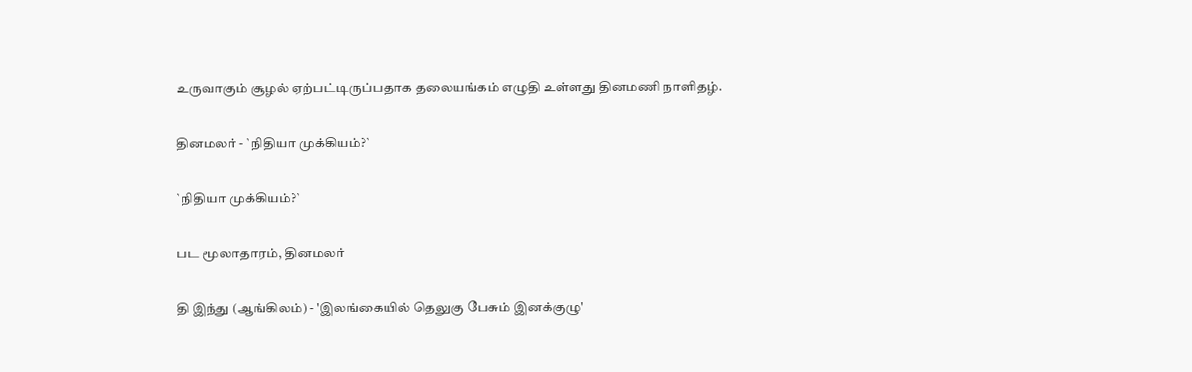உருவாகும் சூழல் ஏற்பட்டிருப்பதாக தலையங்கம் எழுதி உள்ளது தினமணி நாளிதழ்.

தினமலர் - `நிதியா முக்கியம்?`

`நிதியா முக்கியம்?`

பட மூலாதாரம், தினமலர்

தி இந்து (ஆங்கிலம்) - 'இலங்கையில் தெலுகு பேசும் இனக்குழு'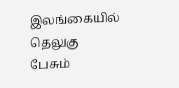இலங்கையில் தெலுகு பேசும்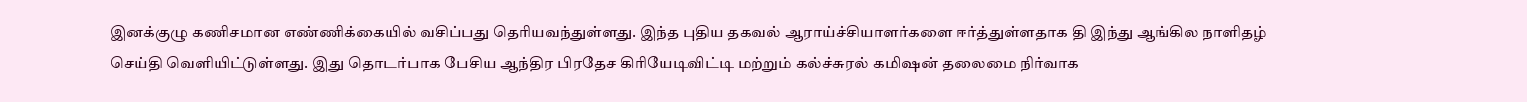இனக்குழு கணிசமான எண்ணிக்கையில் வசிப்பது தெரியவந்துள்ளது. இந்த புதிய தகவல் ஆராய்ச்சியாளர்களை ஈர்த்துள்ளதாக தி இந்து ஆங்கில நாளிதழ் செய்தி வெளியிட்டுள்ளது. இது தொடர்பாக பேசிய ஆந்திர பிரதேச கிரியேடிவிட்டி மற்றும் கல்ச்சுரல் கமிஷன் தலைமை நிர்வாக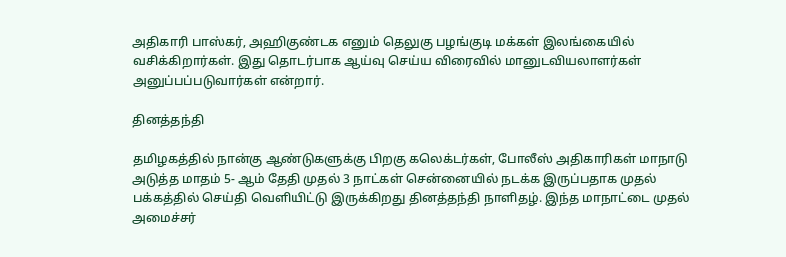அதிகாரி பாஸ்கர், அஹிகுண்டக எனும் தெலுகு பழங்குடி மக்கள் இலங்கையில் வசிக்கிறார்கள். இது தொடர்பாக ஆய்வு செய்ய விரைவில் மானுடவியலாளர்கள் அனுப்பப்படுவார்கள் என்றார்.

தினத்தந்தி

தமிழகத்தில் நான்கு ஆண்டுகளுக்கு பிறகு கலெக்டர்கள், போலீஸ் அதிகாரிகள் மாநாடு அடுத்த மாதம் 5- ஆம் தேதி முதல் 3 நாட்கள் சென்னையில் நடக்க இருப்பதாக முதல் பக்கத்தில் செய்தி வெளியிட்டு இருக்கிறது தினத்தந்தி நாளிதழ். இந்த மாநாட்டை முதல் அமைச்சர்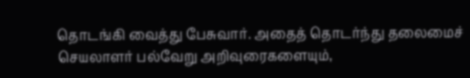தொடங்கி வைத்து பேசுவார். அதைத் தொடர்ந்து தலைமைச் செயலாளர் பல்வேறு அறிவுரைகளையும்,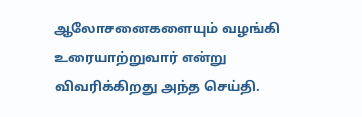ஆலோசனைகளையும் வழங்கி உரையாற்றுவார் என்று விவரிக்கிறது அந்த செய்தி.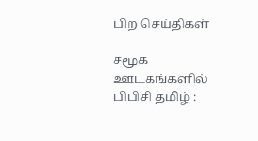பிற செய்திகள்

சமூக ஊடகங்களில் பிபிசி தமிழ் :